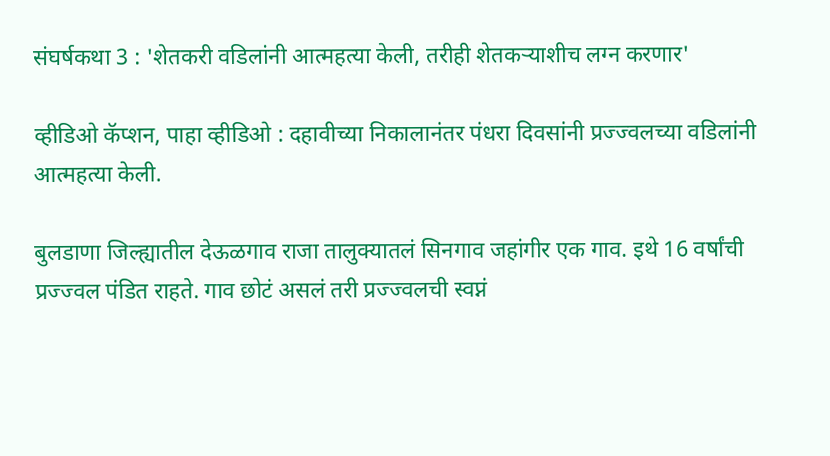संघर्षकथा 3 : 'शेतकरी वडिलांनी आत्महत्या केली, तरीही शेतकऱ्याशीच लग्न करणार'

व्हीडिओ कॅप्शन, पाहा व्हीडिओ : दहावीच्या निकालानंतर पंधरा दिवसांनी प्रज्ज्वलच्या वडिलांनी आत्महत्या केली.

बुलडाणा जिल्ह्यातील देऊळगाव राजा तालुक्यातलं सिनगाव जहांगीर एक गाव. इथे 16 वर्षांची प्रज्ज्वल पंडित राहते. गाव छोटं असलं तरी प्रज्ज्वलची स्वप्नं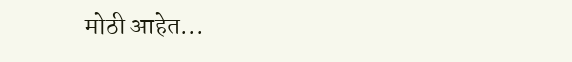मोठी आहेत...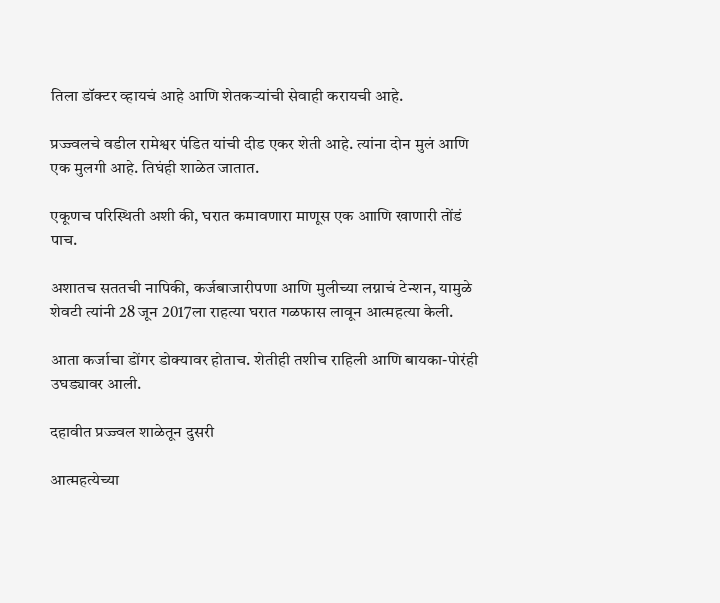तिला डॉक्टर व्हायचं आहे आणि शेतकऱ्यांची सेवाही करायची आहे.

प्रज्ज्वलचे वडील रामेश्वर पंडित यांची दीड एकर शेती आहे. त्यांना दोन मुलं आणि एक मुलगी आहे. तिघंही शाळेत जातात.

एकूणच परिस्थिती अशी की, घरात कमावणारा माणूस एक आाणि खाणारी तोंडं पाच.

अशातच सततची नापिकी, कर्जबाजारीपणा आणि मुलीच्या लग्नाचं टेन्शन, यामुळे शेवटी त्यांनी 28 जून 2017ला राहत्या घरात गळफास लावून आत्महत्या केली.

आता कर्जाचा डोंगर डोक्यावर होताच. शेतीही तशीच राहिली आणि बायका-पोरंही उघड्यावर आली.

दहावीत प्रज्ज्वल शाळेतून दुसरी

आत्महत्येच्या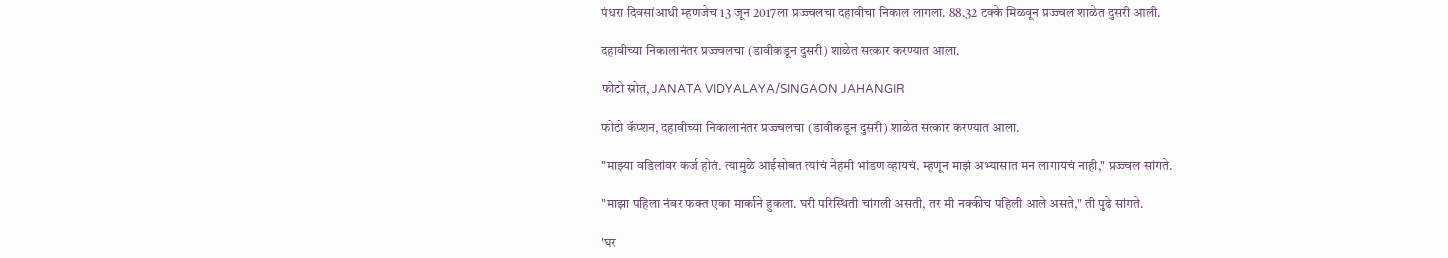पंधरा दिवसांआधी म्हणजेच 13 जून 2017ला प्रज्ज्वलचा दहावीचा निकाल लागला. 88.32 टक्के मिळवून प्रज्ज्वल शाळेत दुसरी आली.

दहावीच्या निकालानंतर प्रज्ज्वलचा (डावीकडून दुसरी) शाळेत सत्कार करण्यात आला.

फोटो स्रोत, JANATA VIDYALAYA/SINGAON JAHANGIR

फोटो कॅप्शन, दहावीच्या निकालानंतर प्रज्ज्वलचा (डावीकडून दुसरी) शाळेत सत्कार करण्यात आला.

"माझ्या वडिलांवर कर्ज होतं. त्यामुळे आईसोबत त्यांचं नेहमी भांडण व्हायचं. म्हणून माझं अभ्यासात मन लागायचं नाही," प्रज्ज्वल सांगते.

"माझा पहिला नंबर फक्त एका मार्काने हुकला. घरी परिस्थिती चांगली असती, तर मी नक्कीच पहिली आले असते," ती पुढे सांगते.

'घर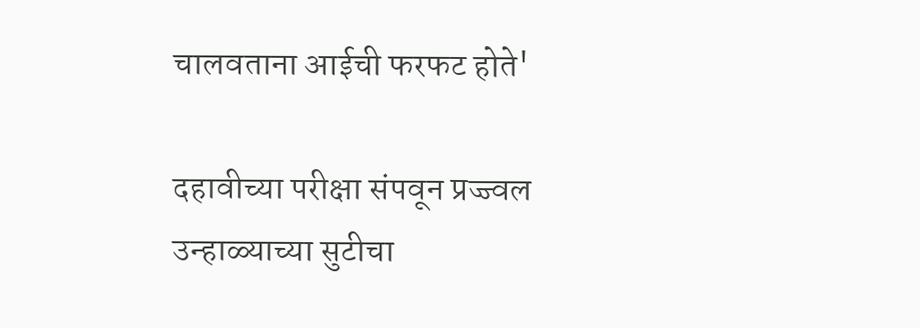चालवताना आईची फरफट होते'

दहावीच्या परीक्षा संपवून प्रज्ज्वल उन्हाळ्याच्या सुटीचा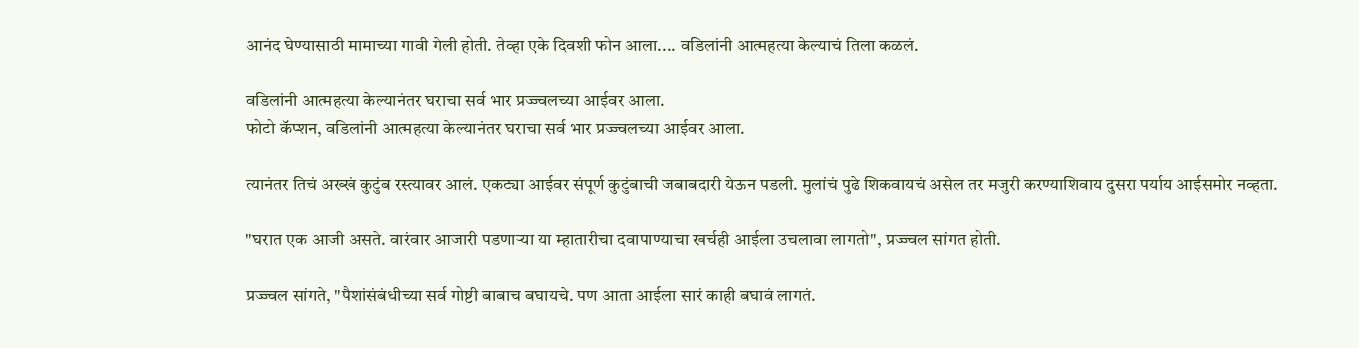आनंद घेण्यासाठी मामाच्या गावी गेली होती. तेव्हा एके दिवशी फोन आला.... वडिलांनी आत्महत्या केल्याचं तिला कळलं.

वडिलांनी आत्महत्या केल्यानंतर घराचा सर्व भार प्रज्ज्वलच्या आईवर आला.
फोटो कॅप्शन, वडिलांनी आत्महत्या केल्यानंतर घराचा सर्व भार प्रज्ज्वलच्या आईवर आला.

त्यानंतर तिचं अख्खं कुटुंब रस्त्यावर आलं. एकट्या आईवर संपूर्ण कुटुंबाची जबाबदारी येऊन पडली. मुलांचं पुढे शिकवायचं असेल तर मजुरी करण्याशिवाय दुसरा पर्याय आईसमोर नव्हता.

"घरात एक आजी असते. वारंवार आजारी पडणाऱ्या या म्हातारीचा दवापाण्याचा खर्चही आईला उचलावा लागतो", प्रज्ज्वल सांगत होती.

प्रज्ज्वल सांगते, "पैशांसंबंधीच्या सर्व गोष्टी बाबाच बघायचे. पण आता आईला सारं काही बघावं लागतं.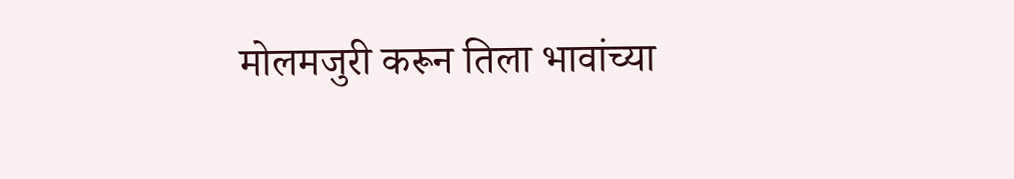मोलमजुरी करून तिला भावांच्या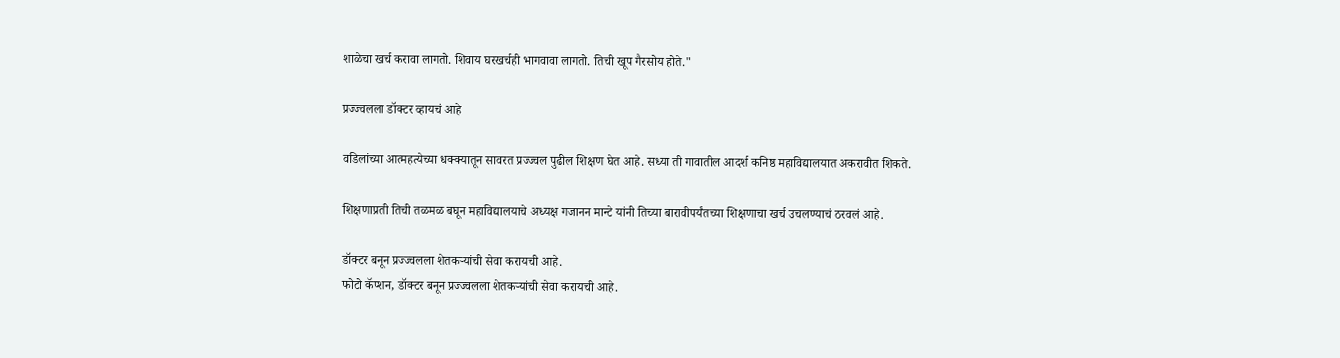शाळेचा खर्च करावा लागतो. शिवाय घरखर्चही भागवावा लागतो. तिची खूप गैरसोय होते."

प्रज्ज्वलला डॉक्टर व्हायचं आहे

वडिलांच्या आत्महत्येच्या धक्क्यातून सावरत प्रज्ज्वल पुढील शिक्षण घेत आहे. सध्या ती गावातील आदर्श कनिष्ठ महाविद्यालयात अकरावीत शिकते.

शिक्षणाप्रती तिची तळमळ बघून महाविद्यालयाचे अध्यक्ष गजानन मान्टे यांनी तिच्या बारावीपर्यंतच्या शिक्षणाचा खर्च उचलण्याचं ठरवलं आहे.

डॉक्टर बनून प्रज्ज्वलला शेतकऱ्यांची सेवा करायची आहे.
फोटो कॅप्शन, डॉक्टर बनून प्रज्ज्वलला शेतकऱ्यांची सेवा करायची आहे.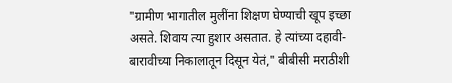"ग्रामीण भागातील मुलींना शिक्षण घेण्याची खूप इच्छा असते. शिवाय त्या हुशार असतात. हे त्यांच्या दहावी-बारावीच्या निकालातून दिसून येतं," बीबीसी मराठीशी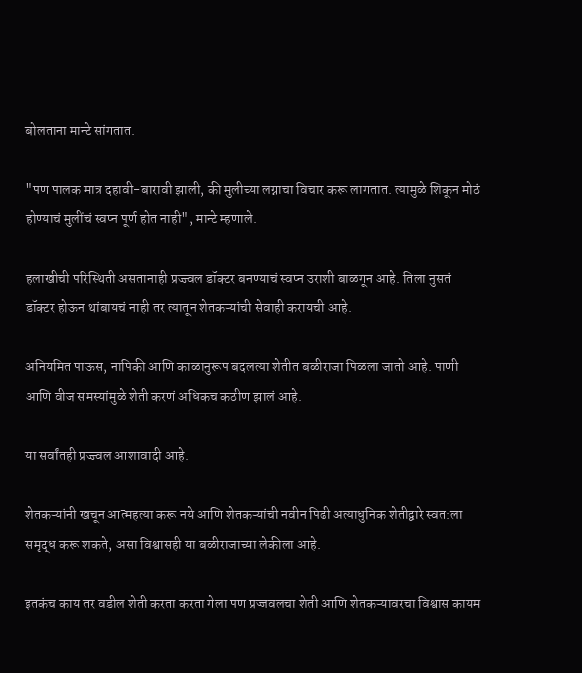बोलताना मान्टे सांगतात.

"पण पालक मात्र दहावी-बारावी झाली, की मुलीच्या लग्नाचा विचार करू लागतात. त्यामुळे शिकून मोठं होण्याचं मुलींचं स्वप्न पूर्ण होत नाही", मान्टे म्हणाले.

हलाखीची परिस्थिती असतानाही प्रज्ज्वल डॉक्टर बनण्याचं स्वप्न उराशी बाळगून आहे. तिला नुसतं डॉक्टर होऊन थांबायचं नाही तर त्यातून शेतकऱ्यांची सेवाही करायची आहे.

अनियमित पाऊस, नापिकी आणि काळानुरूप बदलत्या शेतीत बळीराजा पिळला जातो आहे. पाणी आणि वीज समस्यांमुळे शेती करणं अधिकच कठीण झालं आहे.

या सर्वांतही प्रज्ज्वल आशावादी आहे.

शेतकऱ्यांनी खचून आत्महत्या करू नये आणि शेतकऱ्यांची नवीन पिढी अत्याधुनिक शेतीद्वारे स्वत:ला समृद्ध करू शकते, असा विश्वासही या बळीराजाच्या लेकीला आहे.

इतकंच काय तर वडील शेती करता करता गेला पण प्रज्जवलचा शेती आणि शेतकऱ्यावरचा विश्वास कायम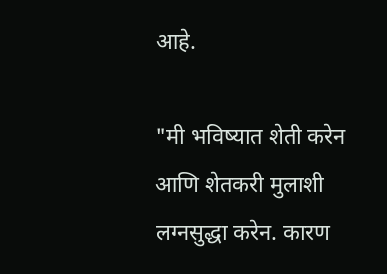आहे.

"मी भविष्यात शेती करेन आणि शेतकरी मुलाशी लग्नसुद्धा करेन. कारण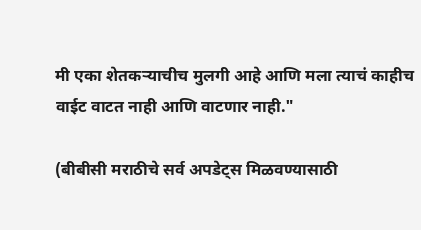मी एका शेतकऱ्याचीच मुलगी आहे आणि मला त्याचं काहीच वाईट वाटत नाही आणि वाटणार नाही."

(बीबीसी मराठीचे सर्व अपडेट्स मिळवण्यासाठी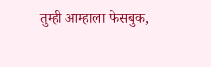तुम्ही आम्हाला फेसबुक,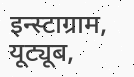इन्स्टाग्राम, यूट्यूब,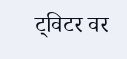ट्विटर वर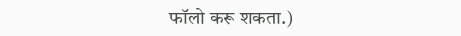फॉलो करू शकता.)